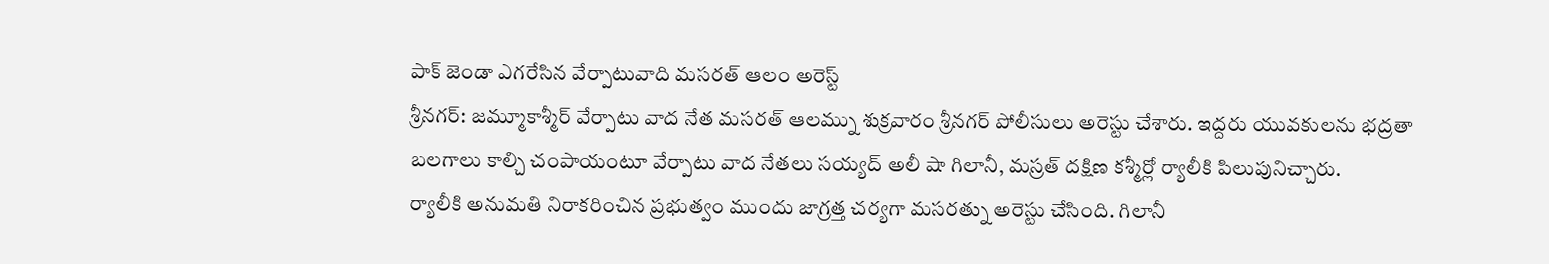పాక్ జెండా ఎగరేసిన వేర్పాటువాది మసరత్ ఆలం అరెస్ట్
శ్రీనగర్: జమ్మూకాశ్మీర్ వేర్పాటు వాద నేత మసరత్ ఆలమ్ను శుక్రవారం శ్రీనగర్ పోలీసులు అరెస్టు చేశారు. ఇద్దరు యువకులను భద్రతా బలగాలు కాల్చి చంపాయంటూ వేర్పాటు వాద నేతలు సయ్యద్ అలీ షా గిలానీ, మస్రత్ దక్షిణ కశ్మీర్లో ర్యాలీకి పిలుపునిచ్చారు.
ర్యాలీకి అనుమతి నిరాకరించిన ప్రభుత్వం ముందు జాగ్రత్త చర్యగా మసరత్ను అరెస్టు చేసింది. గిలానీ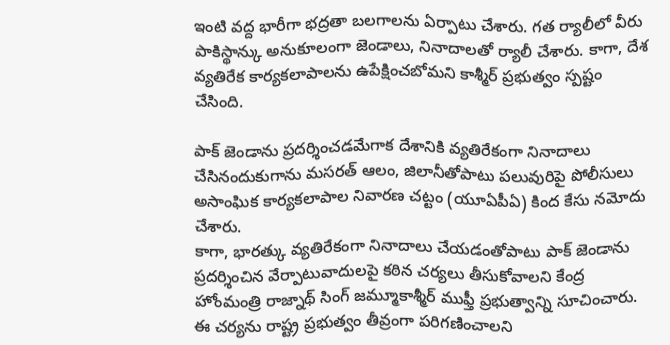ఇంటి వద్ద భారీగా భద్రతా బలగాలను ఏర్పాటు చేశారు. గత ర్యాలీలో వీరు పాకిస్థాన్కు అనుకూలంగా జెండాలు, నినాదాలతో ర్యాలీ చేశారు. కాగా, దేశ వ్యతిరేక కార్యకలాపాలను ఉపేక్షించబోమని కాశ్మీర్ ప్రభుత్వం స్పష్టం చేసింది.

పాక్ జెండాను ప్రదర్శించడమేగాక దేశానికి వ్యతిరేకంగా నినాదాలు చేసినందుకుగాను మసరత్ ఆలం, జిలానీతోపాటు పలువురిపై పోలీసులు అసాంఘిక కార్యకలాపాల నివారణ చట్టం (యూఏపీఏ) కింద కేసు నమోదు చేశారు.
కాగా, భారత్కు వ్యతిరేకంగా నినాదాలు చేయడంతోపాటు పాక్ జెండాను ప్రదర్శించిన వేర్పాటువాదులపై కఠిన చర్యలు తీసుకోవాలని కేంద్ర హోంమంత్రి రాజ్నాథ్ సింగ్ జమ్మూకాశ్మీర్ ముఫ్తీ ప్రభుత్వాన్ని సూచించారు. ఈ చర్యను రాష్ట్ర ప్రభుత్వం తీవ్రంగా పరిగణించాలని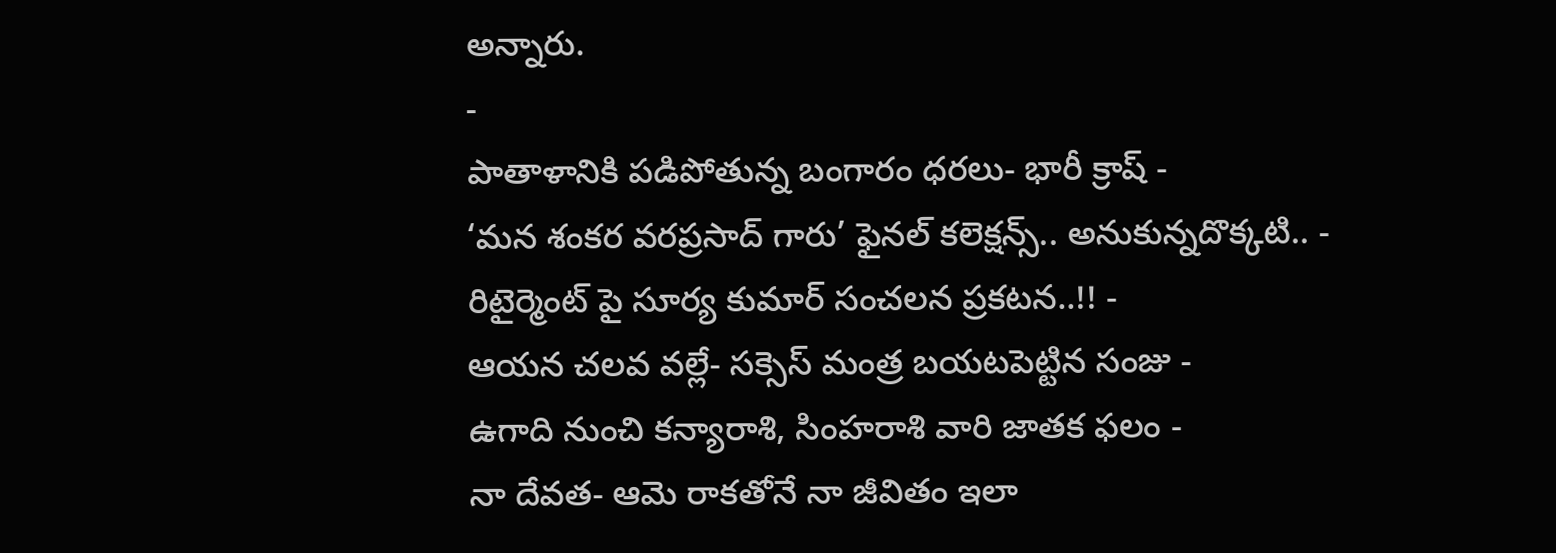అన్నారు.
-
పాతాళానికి పడిపోతున్న బంగారం ధరలు- భారీ క్రాష్ -
‘మన శంకర వరప్రసాద్ గారు’ ఫైనల్ కలెక్షన్స్.. అనుకున్నదొక్కటి.. -
రిటైర్మెంట్ పై సూర్య కుమార్ సంచలన ప్రకటన..!! -
ఆయన చలవ వల్లే- సక్సెస్ మంత్ర బయటపెట్టిన సంజు -
ఉగాది నుంచి కన్యారాశి, సింహరాశి వారి జాతక ఫలం -
నా దేవత- ఆమె రాకతోనే నా జీవితం ఇలా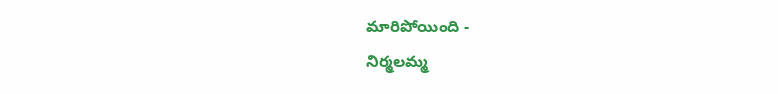మారిపోయింది -
నిర్మలమ్మ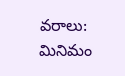వరాలు: మినిమం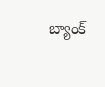బ్యాంక్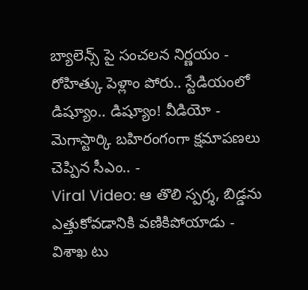బ్యాలెన్స్ పై సంచలన నిర్ణయం -
రోహిత్కు పెళ్లాం పోరు.. స్టేడియంలో డిష్యూం.. డిష్యూం! వీడియో -
మెగాస్టార్కి బహిరంగంగా క్షమాపణలు చెప్పిన సీఎం.. -
Viral Video: ఆ తొలి స్పర్శ, బిడ్డను ఎత్తుకోవడానికి వణికిపోయాడు -
విశాఖ టు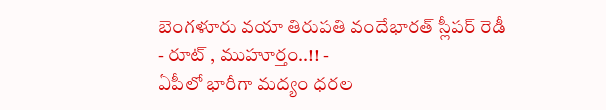బెంగళూరు వయా తిరుపతి వందేభారత్ స్లీపర్ రెడీ - రూట్ , ముహూర్తం..!! -
ఏపీలో భారీగా మద్యం ధరల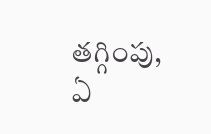తగ్గింపు, ఏ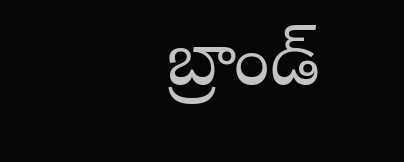బ్రాండ్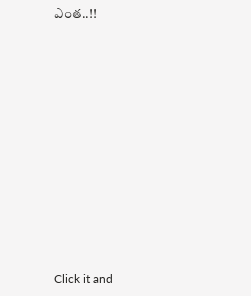ఎంత..!!












Click it and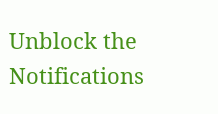Unblock the Notifications